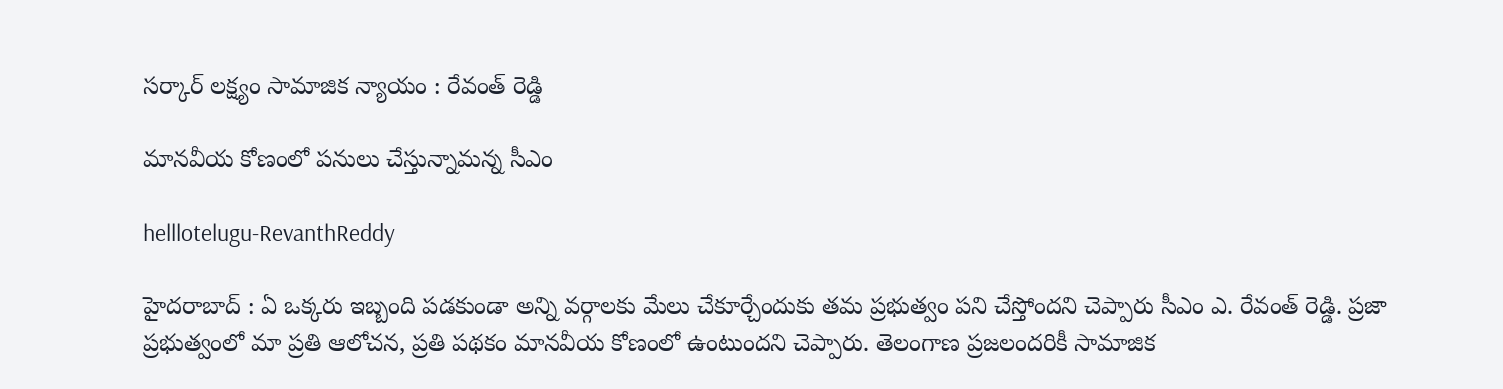స‌ర్కార్ ల‌క్ష్యం సామాజిక న్యాయం : రేవంత్ రెడ్డి

మాన‌వీయ కోణంలో ప‌నులు చేస్తున్నామ‌న్న సీఎం

helllotelugu-RevanthReddy

హైద‌రాబాద్ : ఏ ఒక్క‌రు ఇబ్బంది ప‌డ‌కుండా అన్ని వ‌ర్గాల‌కు మేలు చేకూర్చేందుకు త‌మ ప్ర‌భుత్వం ప‌ని చేస్తోంద‌ని చెప్పారు సీఎం ఎ. రేవంత్ రెడ్డి. ప్రజా ప్రభుత్వంలో మా ప్రతి ఆలోచన, ప్రతి పథకం మానవీయ కోణంలో ఉంటుంద‌ని చెప్పారు. తెలంగాణ ప్రజలందరికీ సామాజిక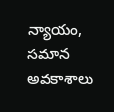న్యాయం, సమాన అవకాశాలు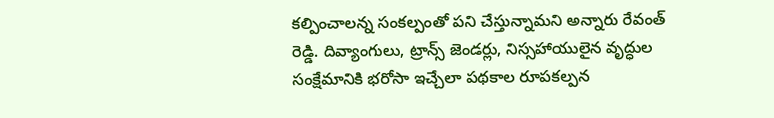కల్పించాలన్న సంకల్పంతో పని చేస్తున్నామ‌ని అన్నారు రేవంత్ రెడ్డి. దివ్యాంగులు, ట్రాన్స్ జెండర్లు, నిస్సహాయులైన వృద్ధుల సంక్షేమానికి భరోసా ఇచ్చేలా పథకాల రూపకల్పన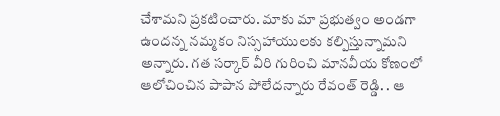చేశామ‌ని ప్ర‌క‌టించారు. మాకు మా ప్రభుత్వం అండగా ఉందన్న నమ్మకం నిస్సహాయులకు కల్పిస్తున్నామ‌ని అన్నారు. గ‌త స‌ర్కార్ వీరి గురించి మాన‌వీయ కోణంలో ఆలోచించిన పాపాన పోలేద‌న్నారు రేవంత్ రెడ్డి. . ఆ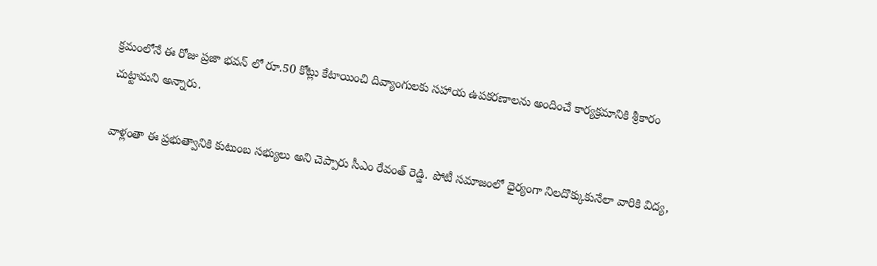క్రమంలోనే ఈ రోజు ప్రజా భవన్ లో రూ.50 కోట్లు కేటాయించి దివ్యాంగులకు సహాయ ఉపకరణాలను అందించే కార్యక్రమానికి శ్రీకారం చుట్టామ‌ని అన్నారు.

వాళ్లంతా ఈ ప్రభుత్వానికి కుటుంబ సభ్యులు అని చెప్పారు సీఎం రేవంత్ రెడ్డి. పోటీ సమాజంలో ధైర్యంగా నిలదొక్కుకునేలా వారికి విద్య,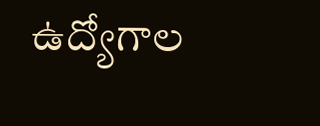ఉద్యోగాల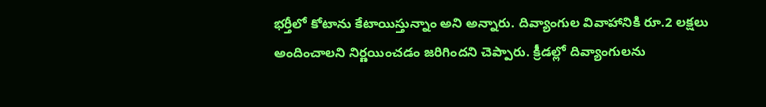భర్తీలో కోటాను కేటాయిస్తున్నాం అని అన్నారు. దివ్యాంగుల వివాహానికి రూ.2 లక్షలు అందించాలని నిర్ణయించడం జ‌రిగింద‌ని చెప్పారు. క్రీడల్లో దివ్యాంగులను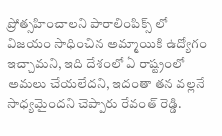ప్రోత్సహించాలని పారాలింపిక్స్ లో విజయం సాధించిన అమ్మాయికి ఉద్యోగం ఇచ్చామ‌ని, ఇది దేశంలో ఏ రాష్ట్రంలో అమ‌లు చేయ‌లేద‌ని, ఇదంతా త‌న వ‌ల్ల‌నే సాధ్య‌మైంద‌ని చెప్పారు రేవంత్ రెడ్డి.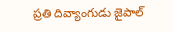ప్రతి దివ్యాంగుడు జైపాల్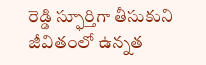రెడ్డి స్ఫూర్తిగా తీసుకుని జీవితంలో ఉన్నత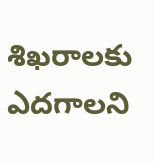శిఖరాలకు ఎదగాల‌ని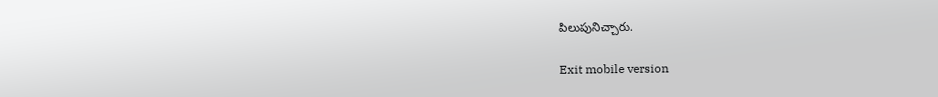పిలుపునిచ్చారు.

Exit mobile version